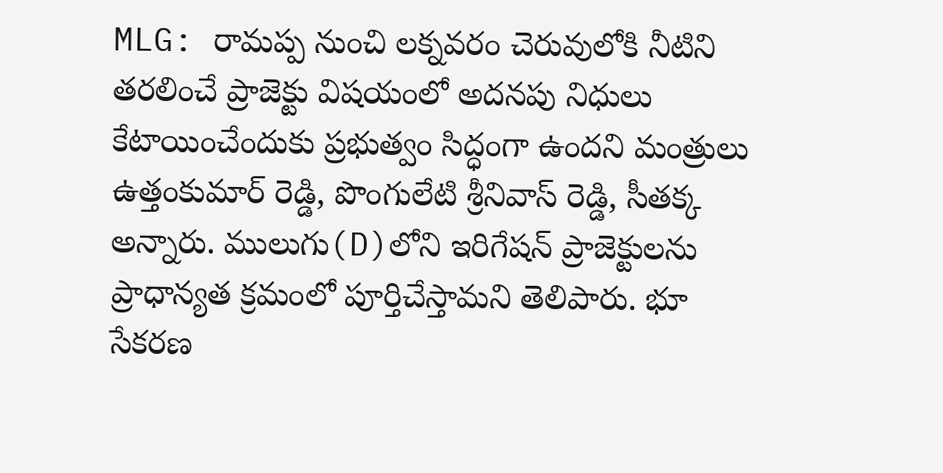MLG: రామప్ప నుంచి లక్నవరం చెరువులోకి నీటిని తరలించే ప్రాజెక్టు విషయంలో అదనపు నిధులు కేటాయించేందుకు ప్రభుత్వం సిద్ధంగా ఉందని మంత్రులు ఉత్తంకుమార్ రెడ్డి, పొంగులేటి శ్రీనివాస్ రెడ్డి, సీతక్క అన్నారు. ములుగు(D)లోని ఇరిగేషన్ ప్రాజెక్టులను ప్రాధాన్యత క్రమంలో పూర్తిచేస్తామని తెలిపారు. భూ సేకరణ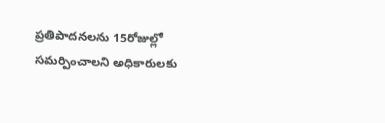ప్రతిపాదనలను 15రోజుల్లో సమర్పించాలని అధికారులకు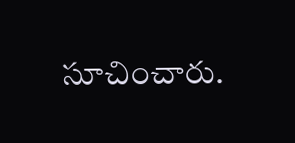సూచించారు.